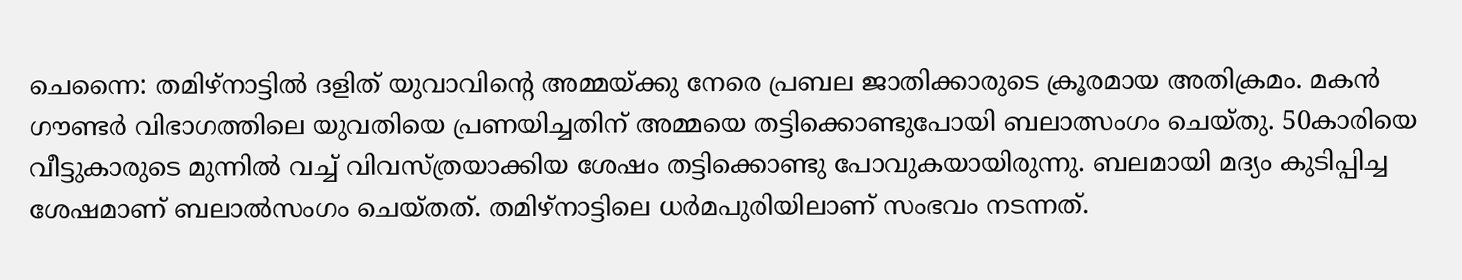ചെന്നൈ: തമിഴ്നാട്ടിൽ ദളിത് യുവാവിന്റെ അമ്മയ്ക്കു നേരെ പ്രബല ജാതിക്കാരുടെ ക്രൂരമായ അതിക്രമം. മകൻ ഗൗണ്ടർ വിഭാഗത്തിലെ യുവതിയെ പ്രണയിച്ചതിന് അമ്മയെ തട്ടിക്കൊണ്ടുപോയി ബലാത്സംഗം ചെയ്തു. 50കാരിയെ വീട്ടുകാരുടെ മുന്നിൽ വച്ച് വിവസ്ത്രയാക്കിയ ശേഷം തട്ടിക്കൊണ്ടു പോവുകയായിരുന്നു. ബലമായി മദ്യം കുടിപ്പിച്ച ശേഷമാണ് ബലാൽസംഗം ചെയ്തത്. തമിഴ്നാട്ടിലെ ധർമപുരിയിലാണ് സംഭവം നടന്നത്.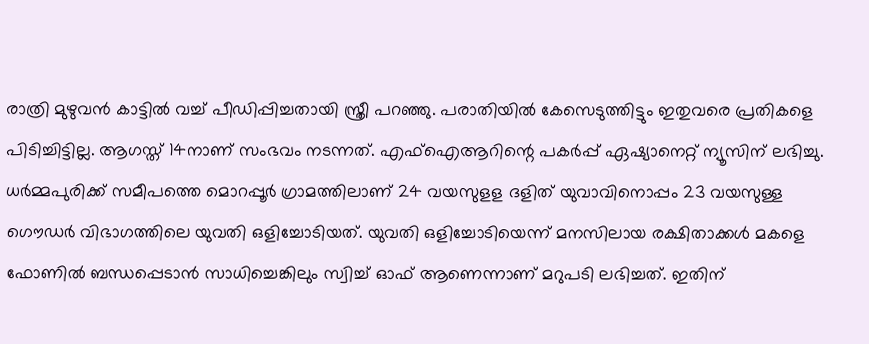രാത്രി മുഴുവൻ കാട്ടിൽ വച്ച് പീഡിപ്പിച്ചതായി സ്ത്രീ പറഞ്ഞു. പരാതിയിൽ കേസെടുത്തിട്ടും ഇതുവരെ പ്രതികളെ പിടിച്ചിട്ടില്ല. ആഗസ്ത് 14നാണ് സംഭവം നടന്നത്. എഫ്ഐആറിന്റെ പകർപ്പ് ഏഷ്യാനെറ്റ് ന്യൂസിന് ലഭിച്ചു.
ധർമ്മപുരിക്ക് സമീപത്തെ മൊറപ്പൂർ ഗ്രാമത്തിലാണ് 24 വയസുളള ദളിത് യുവാവിനൊപ്പം 23 വയസുള്ള ഗൌഡർ വിഭാഗത്തിലെ യുവതി ഒളിച്ചോടിയത്. യുവതി ഒളിച്ചോടിയെന്ന് മനസിലായ രക്ഷിതാക്കൾ മകളെ ഫോണിൽ ബന്ധപ്പെടാൻ സാധിച്ചെങ്കിലും സ്വിച്ച് ഓഫ് ആണെന്നാണ് മറുപടി ലഭിച്ചത്. ഇതിന്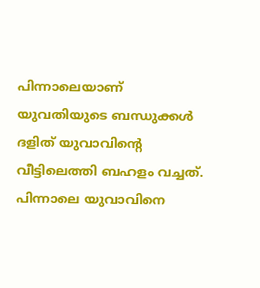പിന്നാലെയാണ് യുവതിയുടെ ബന്ധുക്കൾ ദളിത് യുവാവിന്റെ വീട്ടിലെത്തി ബഹളം വച്ചത്. പിന്നാലെ യുവാവിനെ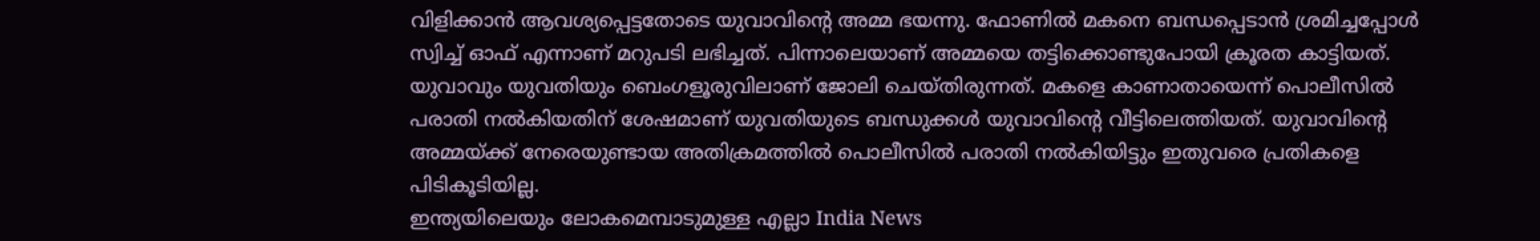വിളിക്കാൻ ആവശ്യപ്പെട്ടതോടെ യുവാവിന്റെ അമ്മ ഭയന്നു. ഫോണിൽ മകനെ ബന്ധപ്പെടാൻ ശ്രമിച്ചപ്പോൾ സ്വിച്ച് ഓഫ് എന്നാണ് മറുപടി ലഭിച്ചത്. പിന്നാലെയാണ് അമ്മയെ തട്ടിക്കൊണ്ടുപോയി ക്രൂരത കാട്ടിയത്.
യുവാവും യുവതിയും ബെംഗളൂരുവിലാണ് ജോലി ചെയ്തിരുന്നത്. മകളെ കാണാതായെന്ന് പൊലീസിൽ പരാതി നൽകിയതിന് ശേഷമാണ് യുവതിയുടെ ബന്ധുക്കൾ യുവാവിന്റെ വീട്ടിലെത്തിയത്. യുവാവിന്റെ അമ്മയ്ക്ക് നേരെയുണ്ടായ അതിക്രമത്തിൽ പൊലീസിൽ പരാതി നൽകിയിട്ടും ഇതുവരെ പ്രതികളെ പിടികൂടിയില്ല.
ഇന്ത്യയിലെയും ലോകമെമ്പാടുമുള്ള എല്ലാ India News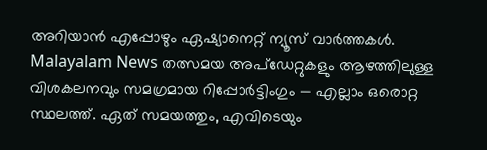അറിയാൻ എപ്പോഴും ഏഷ്യാനെറ്റ് ന്യൂസ് വാർത്തകൾ. Malayalam News തത്സമയ അപ്ഡേറ്റുകളും ആഴത്തിലുള്ള വിശകലനവും സമഗ്രമായ റിപ്പോർട്ടിംഗും — എല്ലാം ഒരൊറ്റ സ്ഥലത്ത്. ഏത് സമയത്തും, എവിടെയും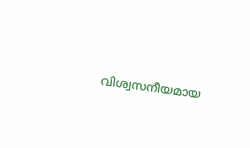വിശ്വസനീയമായ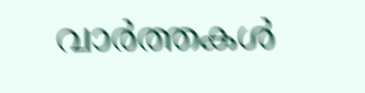വാർത്തകൾ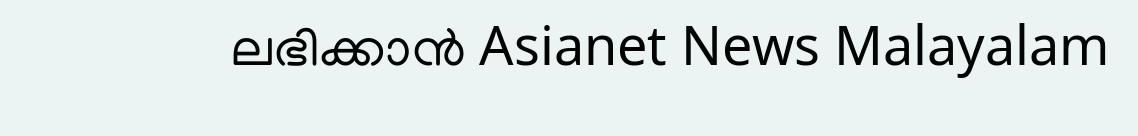ലഭിക്കാൻ Asianet News Malayalam